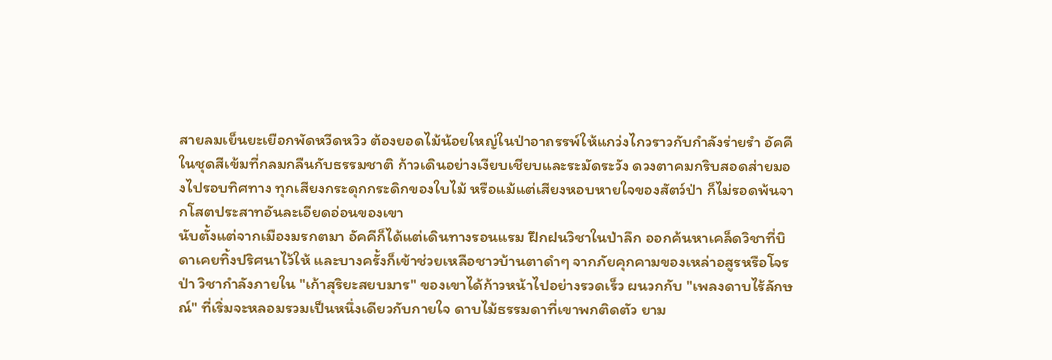สายลมเย็นยะเยือกพัดหวีดหวิว ต้องยอดไม้น้อยใหญ่ในป่าอาถรรพ์ให้แกว่งไกวราวกับกำลังร่ายรำ อัคคีในชุดสีเข้มที่กลมกลืนกับธรรมชาติ ก้าวเดินอย่างเงียบเชียบและระมัดระวัง ดวงตาคมกริบสอดส่ายมองไปรอบทิศทาง ทุกเสียงกระดุกกระดิกของใบไม้ หรือแม้แต่เสียงหอบหายใจของสัตว์ป่า ก็ไม่รอดพ้นจากโสตประสาทอันละเอียดอ่อนของเขา
นับตั้งแต่จากเมืองมรกตมา อัคคีก็ได้แต่เดินทางรอนแรม ฝึกฝนวิชาในป่าลึก ออกค้นหาเคล็ดวิชาที่บิดาเคยทิ้งปริศนาไว้ให้ และบางครั้งก็เข้าช่วยเหลือชาวบ้านตาดำๆ จากภัยคุกคามของเหล่าอสูรหรือโจรป่า วิชากำลังภายใน "เก้าสุริยะสยบมาร" ของเขาได้ก้าวหน้าไปอย่างรวดเร็ว ผนวกกับ "เพลงดาบไร้ลักษณ์" ที่เริ่มจะหลอมรวมเป็นหนึ่งเดียวกับกายใจ ดาบไม้ธรรมดาที่เขาพกติดตัว ยาม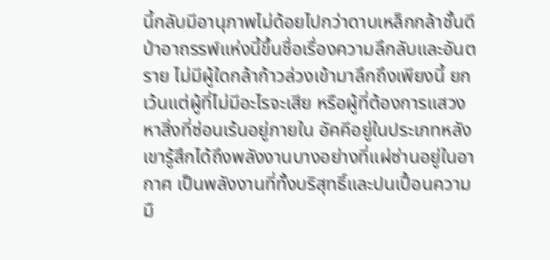นี้กลับมีอานุภาพไม่ด้อยไปกว่าดาบเหล็กกล้าชั้นดี
ป่าอาถรรพ์แห่งนี้ขึ้นชื่อเรื่องความลึกลับและอันตราย ไม่มีผู้ใดกล้าก้าวล่วงเข้ามาลึกถึงเพียงนี้ ยกเว้นแต่ผู้ที่ไม่มีอะไรจะเสีย หรือผู้ที่ต้องการแสวงหาสิ่งที่ซ่อนเร้นอยู่ภายใน อัคคีอยู่ในประเภทหลัง เขารู้สึกได้ถึงพลังงานบางอย่างที่แผ่ซ่านอยู่ในอากาศ เป็นพลังงานที่ทั้งบริสุทธิ์และปนเปื้อนความมื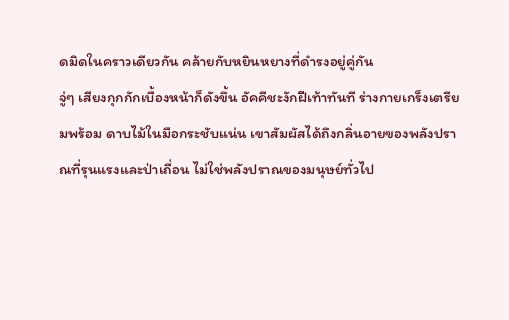ดมิดในคราวเดียวกัน คล้ายกับหยินหยางที่ดำรงอยู่คู่กัน
จู่ๆ เสียงกุกกักเบื้องหน้าก็ดังขึ้น อัคคีชะงักฝีเท้าทันที ร่างกายเกร็งเตรียมพร้อม ดาบไม้ในมือกระชับแน่น เขาสัมผัสได้ถึงกลิ่นอายของพลังปราณที่รุนแรงและป่าเถื่อน ไม่ใช่พลังปราณของมนุษย์ทั่วไป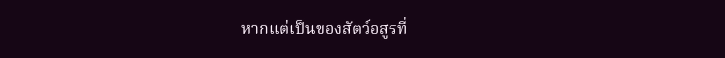หากแต่เป็นของสัตว์อสูรที่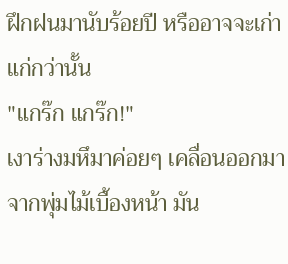ฝึกฝนมานับร้อยปี หรืออาจจะเก่าแก่กว่านั้น
"แกร๊ก แกร๊ก!"
เงาร่างมหึมาค่อยๆ เคลื่อนออกมาจากพุ่มไม้เบื้องหน้า มัน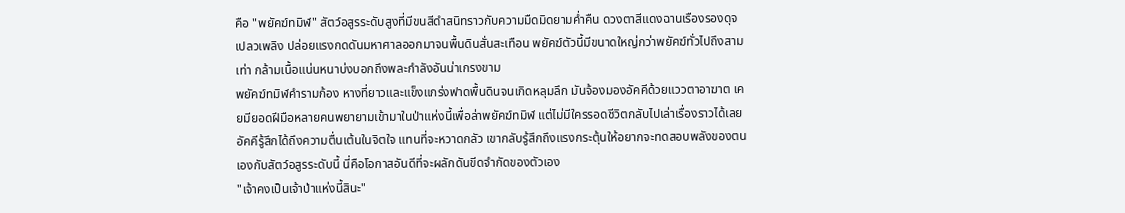คือ "พยัคฆ์ทมิฬ" สัตว์อสูรระดับสูงที่มีขนสีดำสนิทราวกับความมืดมิดยามค่ำคืน ดวงตาสีแดงฉานเรืองรองดุจเปลวเพลิง ปล่อยแรงกดดันมหาศาลออกมาจนพื้นดินสั่นสะเทือน พยัคฆ์ตัวนี้มีขนาดใหญ่กว่าพยัคฆ์ทั่วไปถึงสามเท่า กล้ามเนื้อแน่นหนาบ่งบอกถึงพละกำลังอันน่าเกรงขาม
พยัคฆ์ทมิฬคำรามก้อง หางที่ยาวและแข็งแกร่งฟาดพื้นดินจนเกิดหลุมลึก มันจ้องมองอัคคีด้วยแววตาอาฆาต เคยมียอดฝีมือหลายคนพยายามเข้ามาในป่าแห่งนี้เพื่อล่าพยัคฆ์ทมิฬ แต่ไม่มีใครรอดชีวิตกลับไปเล่าเรื่องราวได้เลย
อัคคีรู้สึกได้ถึงความตื่นเต้นในจิตใจ แทนที่จะหวาดกลัว เขากลับรู้สึกถึงแรงกระตุ้นให้อยากจะทดสอบพลังของตนเองกับสัตว์อสูรระดับนี้ นี่คือโอกาสอันดีที่จะผลักดันขีดจำกัดของตัวเอง
"เจ้าคงเป็นเจ้าป่าแห่งนี้สินะ"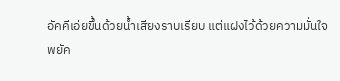อัคคีเอ่ยขึ้นด้วยน้ำเสียงราบเรียบ แต่แฝงไว้ด้วยความมั่นใจ
พยัค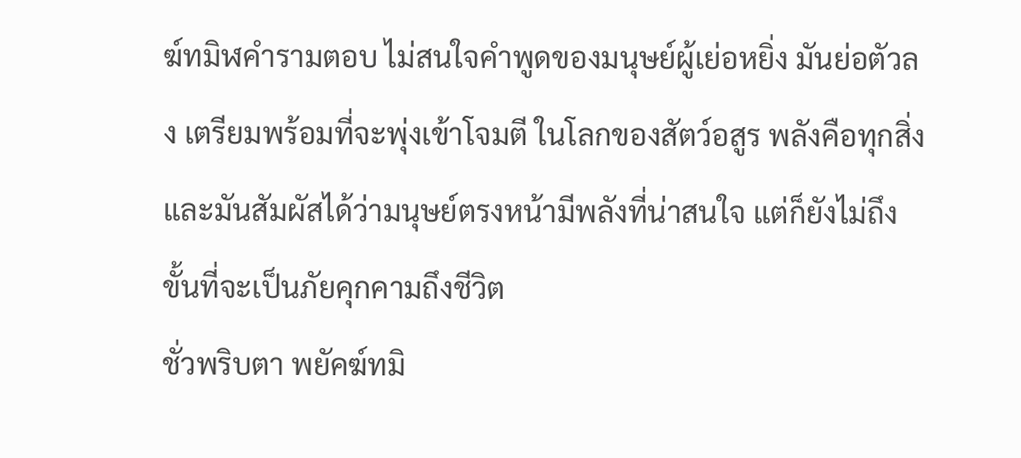ฆ์ทมิฬคำรามตอบ ไม่สนใจคำพูดของมนุษย์ผู้เย่อหยิ่ง มันย่อตัวลง เตรียมพร้อมที่จะพุ่งเข้าโจมตี ในโลกของสัตว์อสูร พลังคือทุกสิ่ง และมันสัมผัสได้ว่ามนุษย์ตรงหน้ามีพลังที่น่าสนใจ แต่ก็ยังไม่ถึงขั้นที่จะเป็นภัยคุกคามถึงชีวิต
ชั่วพริบตา พยัคฆ์ทมิ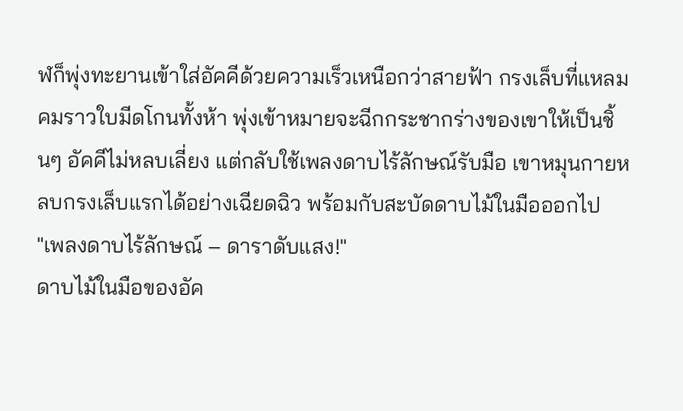ฬก็พุ่งทะยานเข้าใส่อัคคีด้วยความเร็วเหนือกว่าสายฟ้า กรงเล็บที่แหลมคมราวใบมีดโกนทั้งห้า พุ่งเข้าหมายจะฉีกกระชากร่างของเขาให้เป็นชิ้นๆ อัคคีไม่หลบเลี่ยง แต่กลับใช้เพลงดาบไร้ลักษณ์รับมือ เขาหมุนกายหลบกรงเล็บแรกได้อย่างเฉียดฉิว พร้อมกับสะบัดดาบไม้ในมือออกไป
"เพลงดาบไร้ลักษณ์ – ดาราดับแสง!"
ดาบไม้ในมือของอัค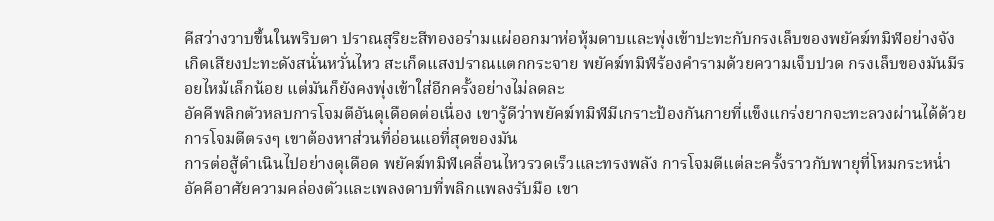คีสว่างวาบขึ้นในพริบตา ปราณสุริยะสีทองอร่ามแผ่ออกมาห่อหุ้มดาบและพุ่งเข้าปะทะกับกรงเล็บของพยัคฆ์ทมิฬอย่างจัง เกิดเสียงปะทะดังสนั่นหวั่นไหว สะเก็ดแสงปราณแตกกระจาย พยัคฆ์ทมิฬร้องคำรามด้วยความเจ็บปวด กรงเล็บของมันมีรอยไหม้เล็กน้อย แต่มันก็ยังคงพุ่งเข้าใส่อีกครั้งอย่างไม่ลดละ
อัคคีพลิกตัวหลบการโจมตีอันดุเดือดต่อเนื่อง เขารู้ดีว่าพยัคฆ์ทมิฬมีเกราะป้องกันกายที่แข็งแกร่งยากจะทะลวงผ่านได้ด้วยการโจมตีตรงๆ เขาต้องหาส่วนที่อ่อนแอที่สุดของมัน
การต่อสู้ดำเนินไปอย่างดุเดือด พยัคฆ์ทมิฬเคลื่อนไหวรวดเร็วและทรงพลัง การโจมตีแต่ละครั้งราวกับพายุที่โหมกระหน่ำ อัคคีอาศัยความคล่องตัวและเพลงดาบที่พลิกแพลงรับมือ เขา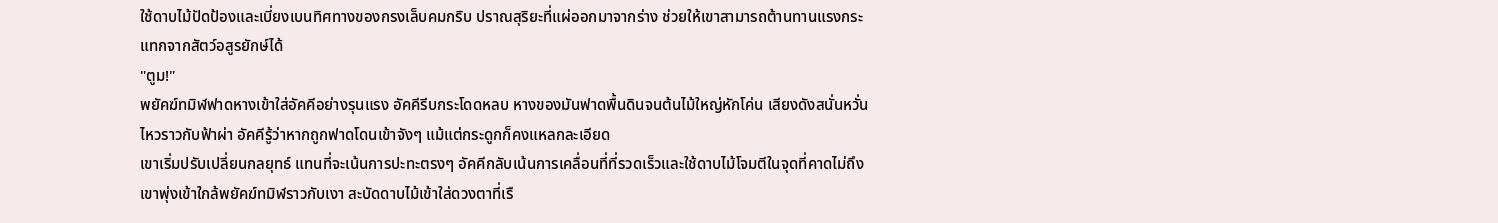ใช้ดาบไม้ปัดป้องและเบี่ยงเบนทิศทางของกรงเล็บคมกริบ ปราณสุริยะที่แผ่ออกมาจากร่าง ช่วยให้เขาสามารถต้านทานแรงกระแทกจากสัตว์อสูรยักษ์ได้
"ตูม!"
พยัคฆ์ทมิฬฟาดหางเข้าใส่อัคคีอย่างรุนแรง อัคคีรีบกระโดดหลบ หางของมันฟาดพื้นดินจนต้นไม้ใหญ่หักโค่น เสียงดังสนั่นหวั่นไหวราวกับฟ้าผ่า อัคคีรู้ว่าหากถูกฟาดโดนเข้าจังๆ แม้แต่กระดูกก็คงแหลกละเอียด
เขาเริ่มปรับเปลี่ยนกลยุทธ์ แทนที่จะเน้นการปะทะตรงๆ อัคคีกลับเน้นการเคลื่อนที่ที่รวดเร็วและใช้ดาบไม้โจมตีในจุดที่คาดไม่ถึง เขาพุ่งเข้าใกล้พยัคฆ์ทมิฬราวกับเงา สะบัดดาบไม้เข้าใส่ดวงตาที่เรื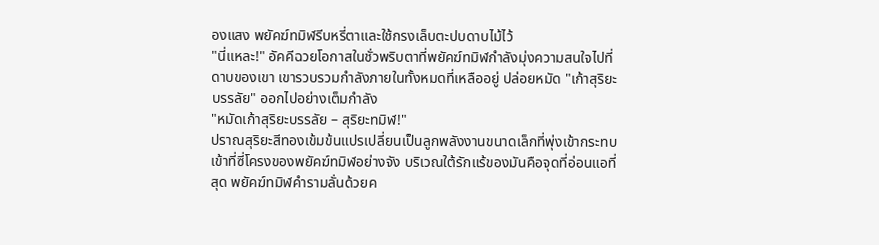องแสง พยัคฆ์ทมิฬรีบหรี่ตาและใช้กรงเล็บตะปบดาบไม้ไว้
"นี่แหละ!" อัคคีฉวยโอกาสในชั่วพริบตาที่พยัคฆ์ทมิฬกำลังมุ่งความสนใจไปที่ดาบของเขา เขารวบรวมกำลังภายในทั้งหมดที่เหลืออยู่ ปล่อยหมัด "เก้าสุริยะบรรลัย" ออกไปอย่างเต็มกำลัง
"หมัดเก้าสุริยะบรรลัย – สุริยะทมิฬ!"
ปราณสุริยะสีทองเข้มข้นแปรเปลี่ยนเป็นลูกพลังงานขนาดเล็กที่พุ่งเข้ากระทบเข้าที่ซี่โครงของพยัคฆ์ทมิฬอย่างจัง บริเวณใต้รักแร้ของมันคือจุดที่อ่อนแอที่สุด พยัคฆ์ทมิฬคำรามลั่นด้วยค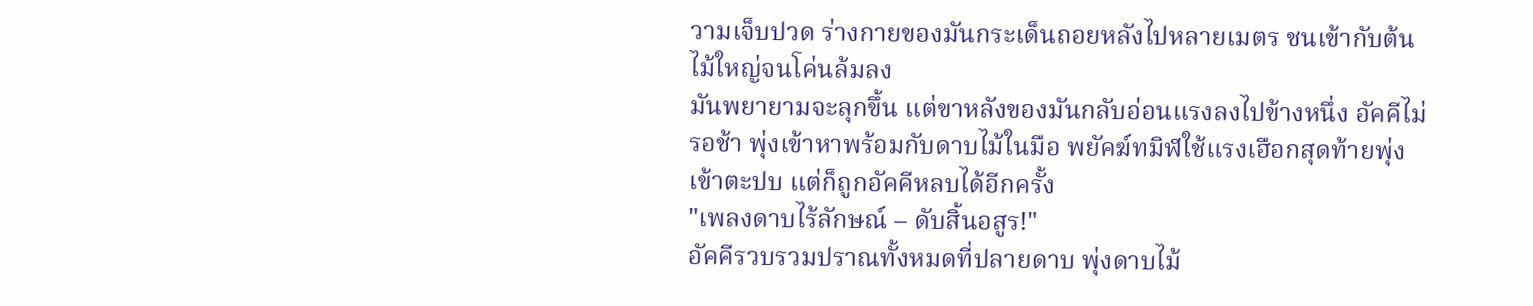วามเจ็บปวด ร่างกายของมันกระเด็นถอยหลังไปหลายเมตร ชนเข้ากับต้นไม้ใหญ่จนโค่นล้มลง
มันพยายามจะลุกขึ้น แต่ขาหลังของมันกลับอ่อนแรงลงไปข้างหนึ่ง อัคคีไม่รอช้า พุ่งเข้าหาพร้อมกับดาบไม้ในมือ พยัคฆ์ทมิฬใช้แรงเฮือกสุดท้ายพุ่งเข้าตะปบ แต่ก็ถูกอัคคีหลบได้อีกครั้ง
"เพลงดาบไร้ลักษณ์ – ดับสิ้นอสูร!"
อัคคีรวบรวมปราณทั้งหมดที่ปลายดาบ พุ่งดาบไม้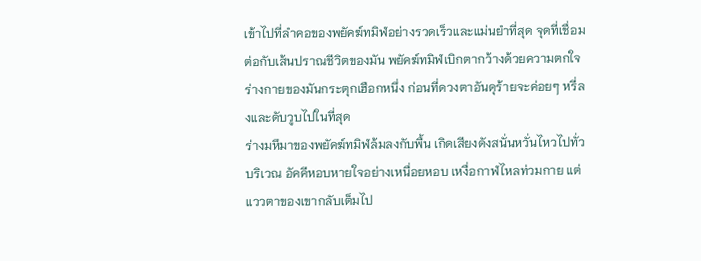เข้าไปที่ลำคอของพยัคฆ์ทมิฬอย่างรวดเร็วและแม่นยำที่สุด จุดที่เชื่อมต่อกับเส้นปราณชีวิตของมัน พยัคฆ์ทมิฬเบิกตากว้างด้วยความตกใจ ร่างกายของมันกระตุกเฮือกหนึ่ง ก่อนที่ดวงตาอันดุร้ายจะค่อยๆ หรี่ลงและดับวูบไปในที่สุด
ร่างมหึมาของพยัคฆ์ทมิฬล้มลงกับพื้น เกิดเสียงดังสนั่นหวั่นไหวไปทั่วบริเวณ อัคคีหอบหายใจอย่างเหนื่อยหอบ เหงื่อกาฬไหลท่วมกาย แต่แววตาของเขากลับเต็มไป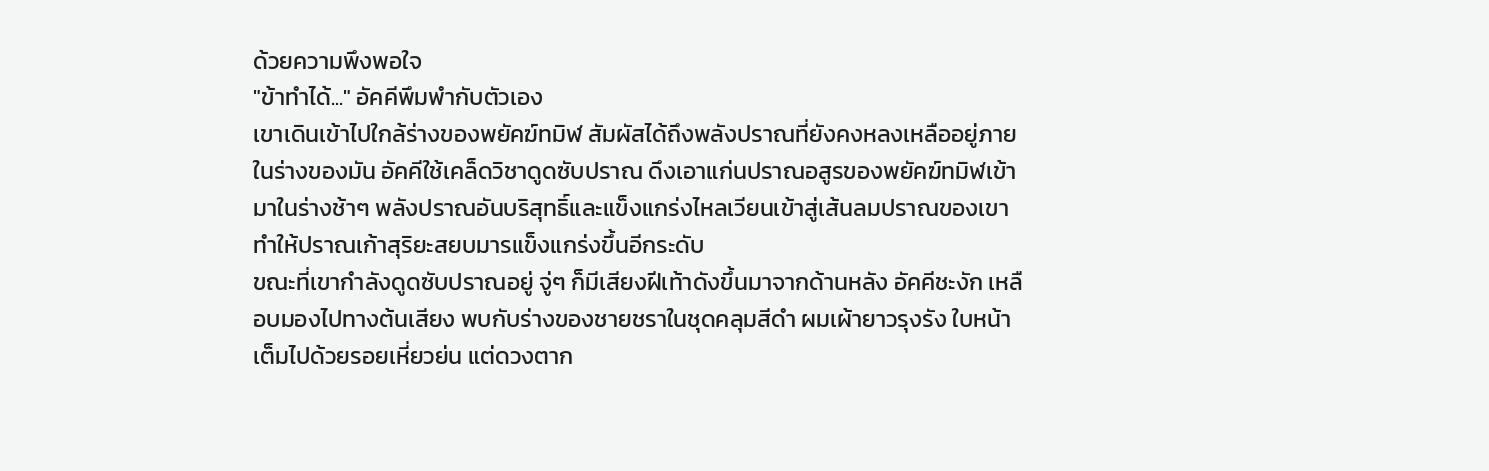ด้วยความพึงพอใจ
"ข้าทำได้..." อัคคีพึมพำกับตัวเอง
เขาเดินเข้าไปใกล้ร่างของพยัคฆ์ทมิฬ สัมผัสได้ถึงพลังปราณที่ยังคงหลงเหลืออยู่ภายในร่างของมัน อัคคีใช้เคล็ดวิชาดูดซับปราณ ดึงเอาแก่นปราณอสูรของพยัคฆ์ทมิฬเข้ามาในร่างช้าๆ พลังปราณอันบริสุทธิ์และแข็งแกร่งไหลเวียนเข้าสู่เส้นลมปราณของเขา ทำให้ปราณเก้าสุริยะสยบมารแข็งแกร่งขึ้นอีกระดับ
ขณะที่เขากำลังดูดซับปราณอยู่ จู่ๆ ก็มีเสียงฝีเท้าดังขึ้นมาจากด้านหลัง อัคคีชะงัก เหลือบมองไปทางต้นเสียง พบกับร่างของชายชราในชุดคลุมสีดำ ผมเผ้ายาวรุงรัง ใบหน้าเต็มไปด้วยรอยเหี่ยวย่น แต่ดวงตาก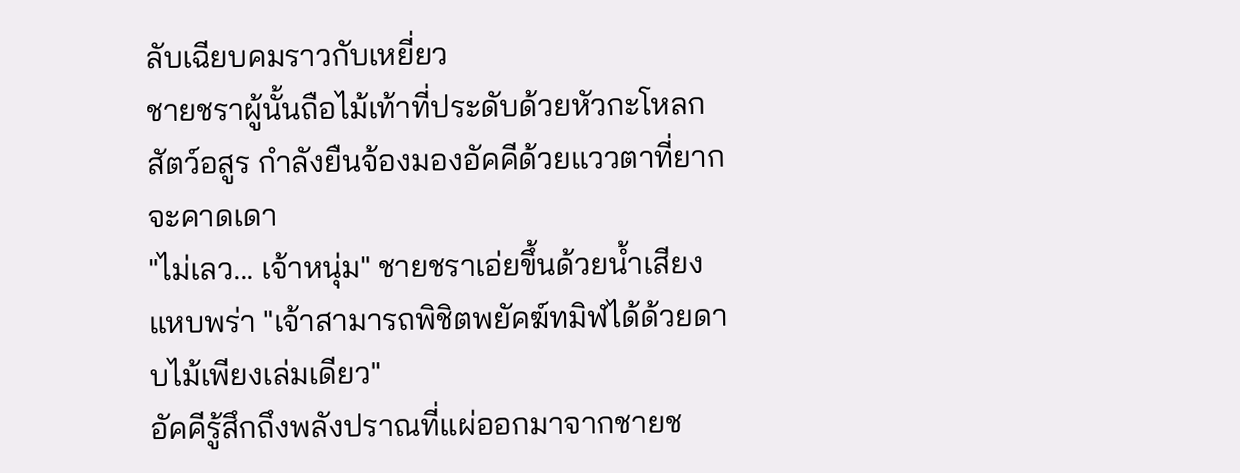ลับเฉียบคมราวกับเหยี่ยว
ชายชราผู้นั้นถือไม้เท้าที่ประดับด้วยหัวกะโหลกสัตว์อสูร กำลังยืนจ้องมองอัคคีด้วยแววตาที่ยากจะคาดเดา
"ไม่เลว... เจ้าหนุ่ม" ชายชราเอ่ยขึ้นด้วยน้ำเสียงแหบพร่า "เจ้าสามารถพิชิตพยัคฆ์ทมิฬได้ด้วยดาบไม้เพียงเล่มเดียว"
อัคคีรู้สึกถึงพลังปราณที่แผ่ออกมาจากชายช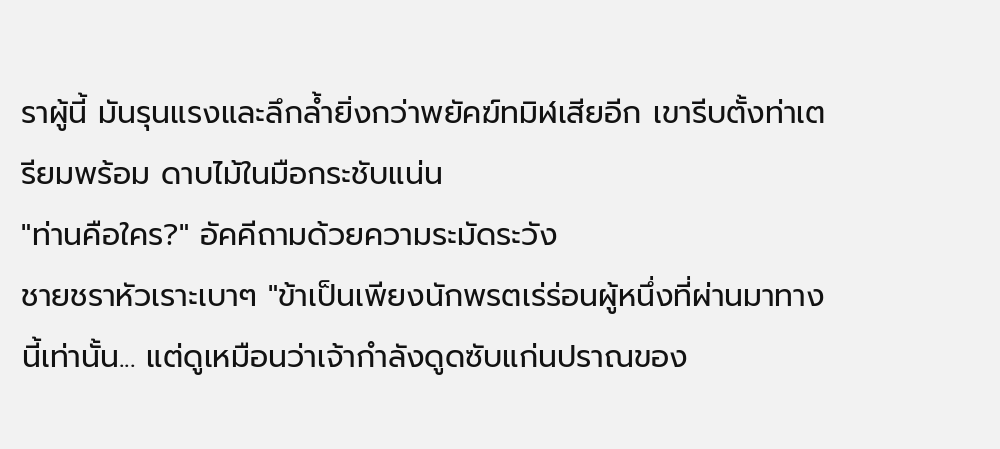ราผู้นี้ มันรุนแรงและลึกล้ำยิ่งกว่าพยัคฆ์ทมิฬเสียอีก เขารีบตั้งท่าเตรียมพร้อม ดาบไม้ในมือกระชับแน่น
"ท่านคือใคร?" อัคคีถามด้วยความระมัดระวัง
ชายชราหัวเราะเบาๆ "ข้าเป็นเพียงนักพรตเร่ร่อนผู้หนึ่งที่ผ่านมาทางนี้เท่านั้น... แต่ดูเหมือนว่าเจ้ากำลังดูดซับแก่นปราณของ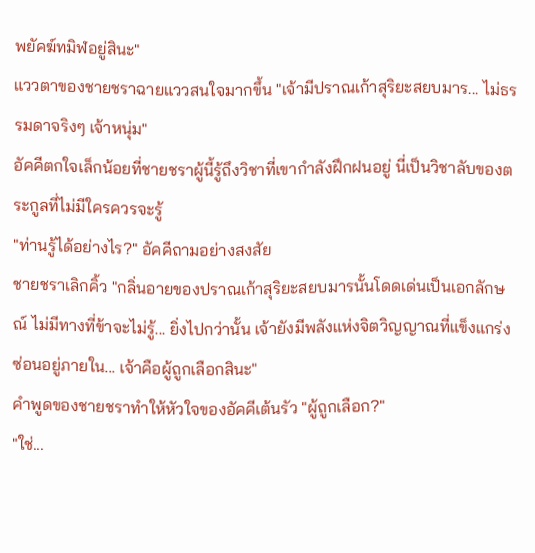พยัคฆ์ทมิฬอยู่สินะ"
แววตาของชายชราฉายแววสนใจมากขึ้น "เจ้ามีปราณเก้าสุริยะสยบมาร... ไม่ธรรมดาจริงๆ เจ้าหนุ่ม"
อัคคีตกใจเล็กน้อยที่ชายชราผู้นี้รู้ถึงวิชาที่เขากำลังฝึกฝนอยู่ นี่เป็นวิชาลับของตระกูลที่ไม่มีใครควรจะรู้
"ท่านรู้ได้อย่างไร?" อัคคีถามอย่างสงสัย
ชายชราเลิกคิ้ว "กลิ่นอายของปราณเก้าสุริยะสยบมารนั้นโดดเด่นเป็นเอกลักษณ์ ไม่มีทางที่ข้าจะไม่รู้... ยิ่งไปกว่านั้น เจ้ายังมีพลังแห่งจิตวิญญาณที่แข็งแกร่งซ่อนอยู่ภายใน... เจ้าคือผู้ถูกเลือกสินะ"
คำพูดของชายชราทำให้หัวใจของอัคคีเต้นรัว "ผู้ถูกเลือก?"
"ใช่...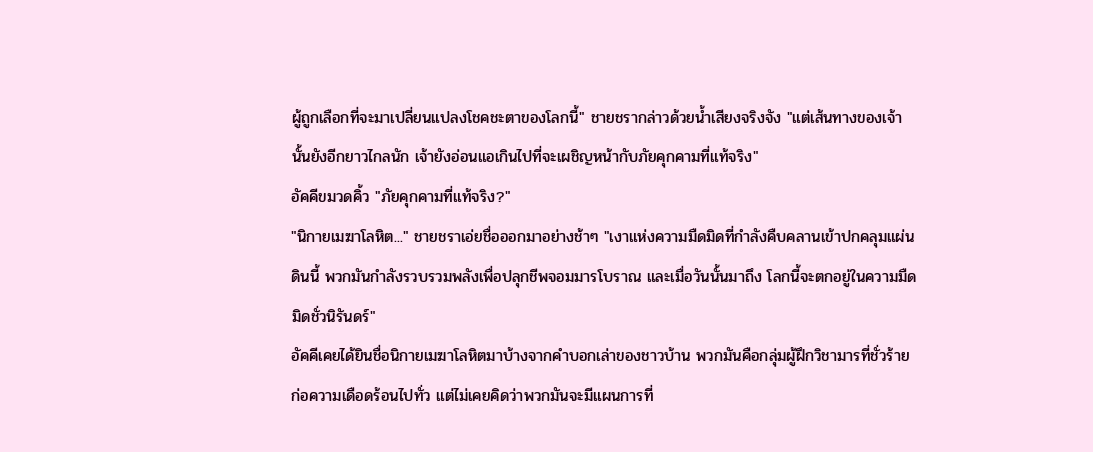ผู้ถูกเลือกที่จะมาเปลี่ยนแปลงโชคชะตาของโลกนี้" ชายชรากล่าวด้วยน้ำเสียงจริงจัง "แต่เส้นทางของเจ้านั้นยังอีกยาวไกลนัก เจ้ายังอ่อนแอเกินไปที่จะเผชิญหน้ากับภัยคุกคามที่แท้จริง"
อัคคีขมวดคิ้ว "ภัยคุกคามที่แท้จริง?"
"นิกายเมฆาโลหิต..." ชายชราเอ่ยชื่อออกมาอย่างช้าๆ "เงาแห่งความมืดมิดที่กำลังคืบคลานเข้าปกคลุมแผ่นดินนี้ พวกมันกำลังรวบรวมพลังเพื่อปลุกชีพจอมมารโบราณ และเมื่อวันนั้นมาถึง โลกนี้จะตกอยู่ในความมืดมิดชั่วนิรันดร์"
อัคคีเคยได้ยินชื่อนิกายเมฆาโลหิตมาบ้างจากคำบอกเล่าของชาวบ้าน พวกมันคือกลุ่มผู้ฝึกวิชามารที่ชั่วร้าย ก่อความเดือดร้อนไปทั่ว แต่ไม่เคยคิดว่าพวกมันจะมีแผนการที่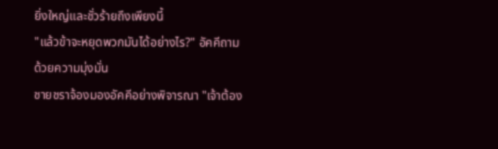ยิ่งใหญ่และชั่วร้ายถึงเพียงนี้
"แล้วข้าจะหยุดพวกมันได้อย่างไร?" อัคคีถามด้วยความมุ่งมั่น
ชายชราจ้องมองอัคคีอย่างพิจารณา "เจ้าต้อง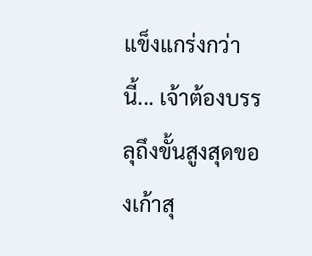แข็งแกร่งกว่านี้... เจ้าต้องบรรลุถึงขั้นสูงสุดของเก้าสุ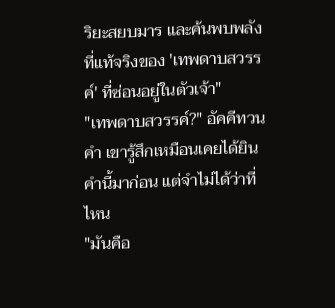ริยะสยบมาร และค้นพบพลังที่แท้จริงของ 'เทพดาบสวรรค์' ที่ซ่อนอยู่ในตัวเจ้า"
"เทพดาบสวรรค์?" อัคคีทวนคำ เขารู้สึกเหมือนเคยได้ยินคำนี้มาก่อน แต่จำไม่ได้ว่าที่ไหน
"มันคือ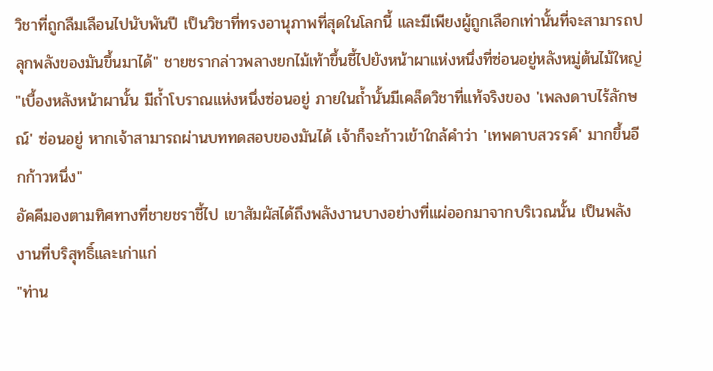วิชาที่ถูกลืมเลือนไปนับพันปี เป็นวิชาที่ทรงอานุภาพที่สุดในโลกนี้ และมีเพียงผู้ถูกเลือกเท่านั้นที่จะสามารถปลุกพลังของมันขึ้นมาได้" ชายชรากล่าวพลางยกไม้เท้าขึ้นชี้ไปยังหน้าผาแห่งหนึ่งที่ซ่อนอยู่หลังหมู่ต้นไม้ใหญ่ "เบื้องหลังหน้าผานั้น มีถ้ำโบราณแห่งหนึ่งซ่อนอยู่ ภายในถ้ำนั้นมีเคล็ดวิชาที่แท้จริงของ 'เพลงดาบไร้ลักษณ์' ซ่อนอยู่ หากเจ้าสามารถผ่านบททดสอบของมันได้ เจ้าก็จะก้าวเข้าใกล้คำว่า 'เทพดาบสวรรค์' มากขึ้นอีกก้าวหนึ่ง"
อัคคีมองตามทิศทางที่ชายชราชี้ไป เขาสัมผัสได้ถึงพลังงานบางอย่างที่แผ่ออกมาจากบริเวณนั้น เป็นพลังงานที่บริสุทธิ์และเก่าแก่
"ท่าน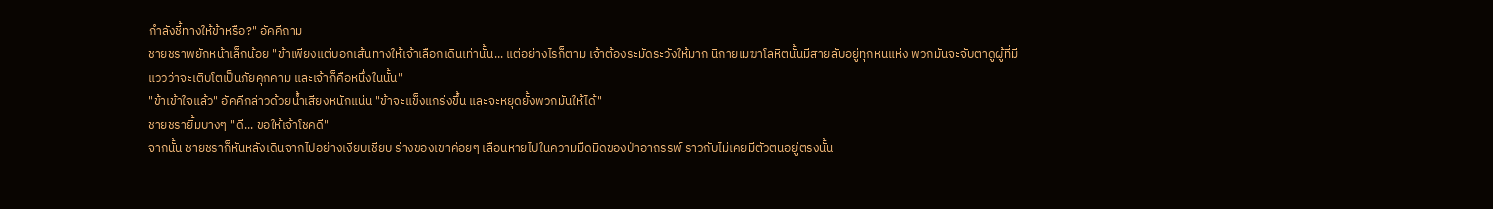กำลังชี้ทางให้ข้าหรือ?" อัคคีถาม
ชายชราพยักหน้าเล็กน้อย "ข้าเพียงแต่บอกเส้นทางให้เจ้าเลือกเดินเท่านั้น... แต่อย่างไรก็ตาม เจ้าต้องระมัดระวังให้มาก นิกายเมฆาโลหิตนั้นมีสายลับอยู่ทุกหนแห่ง พวกมันจะจับตาดูผู้ที่มีแววว่าจะเติบโตเป็นภัยคุกคาม และเจ้าก็คือหนึ่งในนั้น"
"ข้าเข้าใจแล้ว" อัคคีกล่าวด้วยน้ำเสียงหนักแน่น "ข้าจะแข็งแกร่งขึ้น และจะหยุดยั้งพวกมันให้ได้"
ชายชรายิ้มบางๆ "ดี... ขอให้เจ้าโชคดี"
จากนั้น ชายชราก็หันหลังเดินจากไปอย่างเงียบเชียบ ร่างของเขาค่อยๆ เลือนหายไปในความมืดมิดของป่าอาถรรพ์ ราวกับไม่เคยมีตัวตนอยู่ตรงนั้น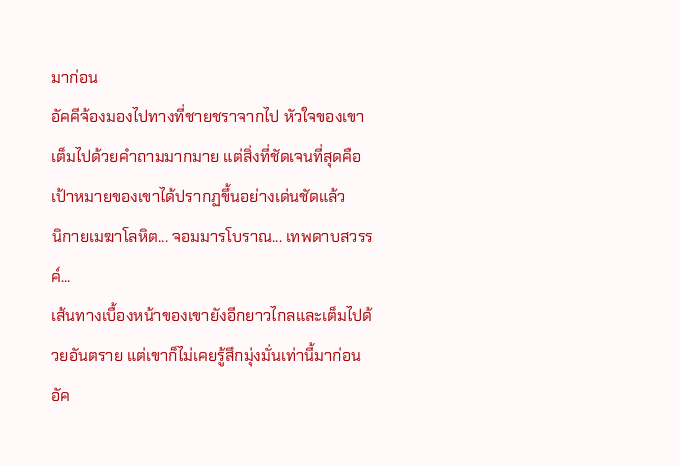มาก่อน
อัคคีจ้องมองไปทางที่ชายชราจากไป หัวใจของเขาเต็มไปด้วยคำถามมากมาย แต่สิ่งที่ชัดเจนที่สุดคือเป้าหมายของเขาได้ปรากฏขึ้นอย่างเด่นชัดแล้ว
นิกายเมฆาโลหิต... จอมมารโบราณ... เทพดาบสวรรค์...
เส้นทางเบื้องหน้าของเขายังอีกยาวไกลและเต็มไปด้วยอันตราย แต่เขาก็ไม่เคยรู้สึกมุ่งมั่นเท่านี้มาก่อน อัค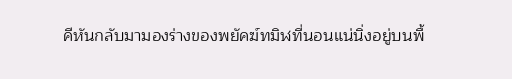คีหันกลับมามองร่างของพยัคฆ์ทมิฬที่นอนแน่นิ่งอยู่บนพื้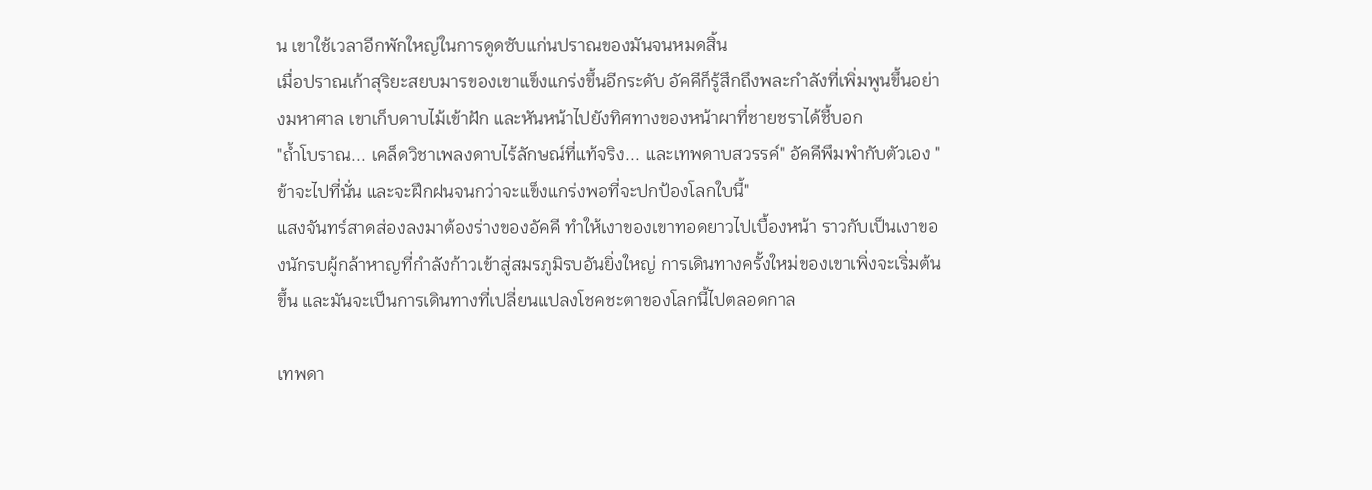น เขาใช้เวลาอีกพักใหญ่ในการดูดซับแก่นปราณของมันจนหมดสิ้น
เมื่อปราณเก้าสุริยะสยบมารของเขาแข็งแกร่งขึ้นอีกระดับ อัคคีก็รู้สึกถึงพละกำลังที่เพิ่มพูนขึ้นอย่างมหาศาล เขาเก็บดาบไม้เข้าฝัก และหันหน้าไปยังทิศทางของหน้าผาที่ชายชราได้ชี้บอก
"ถ้ำโบราณ... เคล็ดวิชาเพลงดาบไร้ลักษณ์ที่แท้จริง... และเทพดาบสวรรค์" อัคคีพึมพำกับตัวเอง "ข้าจะไปที่นั่น และจะฝึกฝนจนกว่าจะแข็งแกร่งพอที่จะปกป้องโลกใบนี้"
แสงจันทร์สาดส่องลงมาต้องร่างของอัคคี ทำให้เงาของเขาทอดยาวไปเบื้องหน้า ราวกับเป็นเงาของนักรบผู้กล้าหาญที่กำลังก้าวเข้าสู่สมรภูมิรบอันยิ่งใหญ่ การเดินทางครั้งใหม่ของเขาเพิ่งจะเริ่มต้นขึ้น และมันจะเป็นการเดินทางที่เปลี่ยนแปลงโชคชะตาของโลกนี้ไปตลอดกาล

เทพดา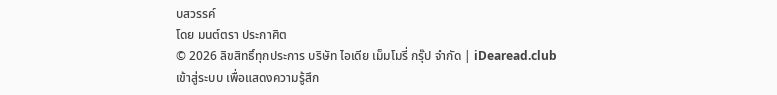บสวรรค์
โดย มนต์ตรา ประกาศิต
© 2026 ลิขสิทธิ์ทุกประการ บริษัท ไอเดีย เม็มโมรี่ กรุ๊ป จำกัด | iDearead.club
เข้าสู่ระบบ เพื่อแสดงความรู้สึก